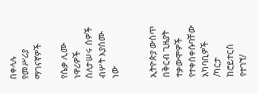በቀላሉ የመሥሪያ ማገናኛዎች

የሴቃ ሊሙ ነዋሪዎች ስለታሠሩ ሰዎች ብሦት እያሰሙ ነው


ኢትዮጵያ ውስጥ በቅርብ ጊዜያት ተቃውሞዎች የተቀሰቀሱባቸው አካባቢዎች /ካርታ ከሮይተርስ የተገኘ/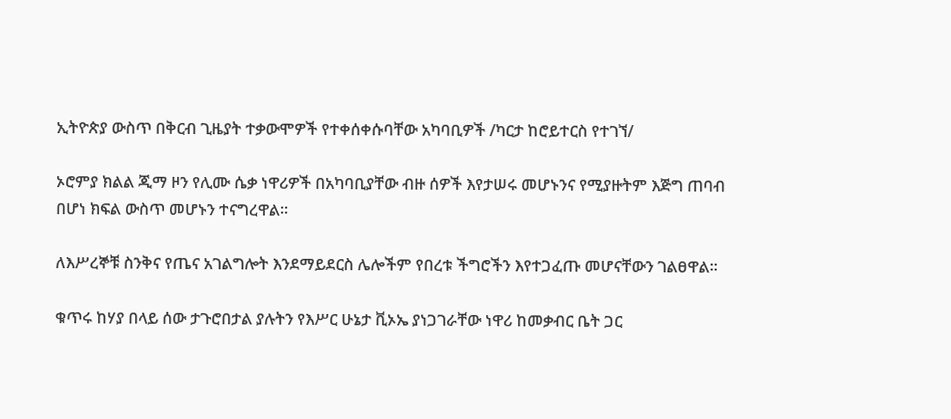ኢትዮጵያ ውስጥ በቅርብ ጊዜያት ተቃውሞዎች የተቀሰቀሱባቸው አካባቢዎች /ካርታ ከሮይተርስ የተገኘ/

ኦሮምያ ክልል ጂማ ዞን የሊሙ ሴቃ ነዋሪዎች በአካባቢያቸው ብዙ ሰዎች እየታሠሩ መሆኑንና የሚያዙትም እጅግ ጠባብ በሆነ ክፍል ውስጥ መሆኑን ተናግረዋል፡፡

ለእሥረኞቹ ስንቅና የጤና አገልግሎት እንደማይደርስ ሌሎችም የበረቱ ችግሮችን እየተጋፈጡ መሆናቸውን ገልፀዋል፡፡

ቁጥሩ ከሃያ በላይ ሰው ታጉሮበታል ያሉትን የእሥር ሁኔታ ቪኦኤ ያነጋገራቸው ነዋሪ ከመቃብር ቤት ጋር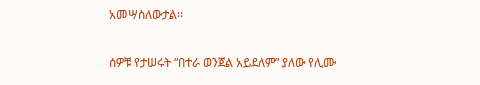አመሣስለውታል፡፡

ሰዎቹ የታሠሩት “በተራ ወንጀል አይደለም” ያለው የሊሙ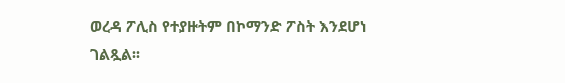ወረዳ ፖሊስ የተያዙትም በኮማንድ ፖስት እንደሆነ ገልጿል፡፡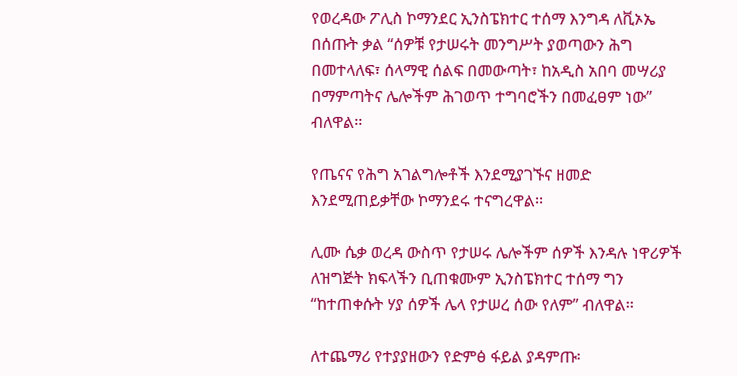የወረዳው ፖሊስ ኮማንደር ኢንስፔክተር ተሰማ እንግዳ ለቪኦኤ በሰጡት ቃል “ሰዎቹ የታሠሩት መንግሥት ያወጣውን ሕግ በመተላለፍ፣ ሰላማዊ ሰልፍ በመውጣት፣ ከአዲስ አበባ መሣሪያ በማምጣትና ሌሎችም ሕገወጥ ተግባሮችን በመፈፀም ነው” ብለዋል፡፡

የጤናና የሕግ አገልግሎቶች እንደሚያገኙና ዘመድ እንደሚጠይቃቸው ኮማንደሩ ተናግረዋል፡፡

ሊሙ ሴቃ ወረዳ ውስጥ የታሠሩ ሌሎችም ሰዎች እንዳሉ ነዋሪዎች ለዝግጅት ክፍላችን ቢጠቁሙም ኢንስፔክተር ተሰማ ግን “ከተጠቀሱት ሃያ ሰዎች ሌላ የታሠረ ሰው የለም” ብለዋል፡፡

ለተጨማሪ የተያያዘውን የድምፅ ፋይል ያዳምጡ፡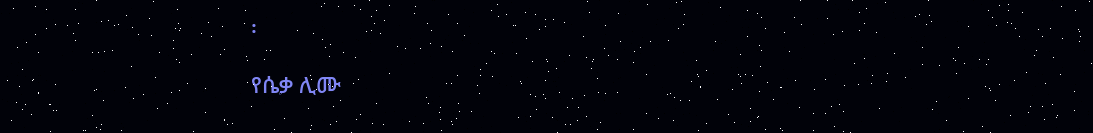፡

የሴቃ ሊሙ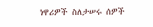ነዋሪዎች ስለታሠሩ ሰዎች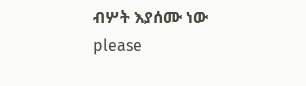ብሦት እያሰሙ ነው
please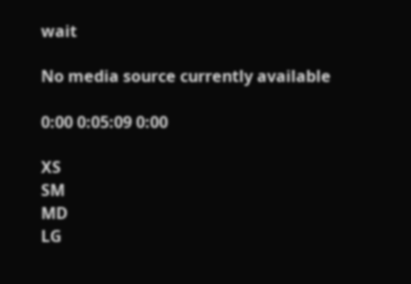wait

No media source currently available

0:00 0:05:09 0:00

XS
SM
MD
LG